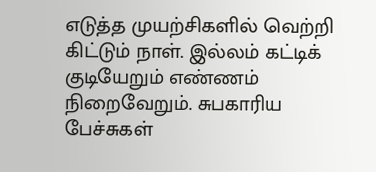எடுத்த முயற்சிகளில் வெற்றி கிட்டும் நாள். இல்லம் கட்டிக் குடியேறும் எண்ணம் நிறைவேறும். சுபகாரிய பேச்சுகள்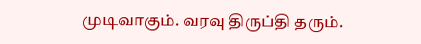முடிவாகும். வரவு திருப்தி தரும்.